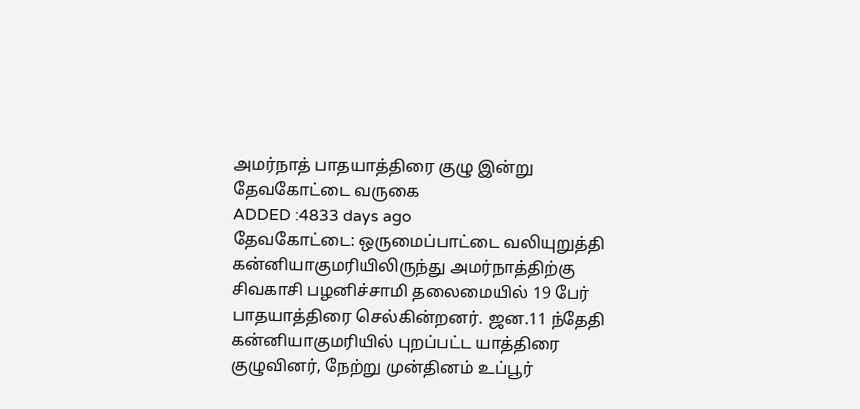அமர்நாத் பாதயாத்திரை குழு இன்று தேவகோட்டை வருகை
ADDED :4833 days ago
தேவகோட்டை: ஒருமைப்பாட்டை வலியுறுத்தி கன்னியாகுமரியிலிருந்து அமர்நாத்திற்கு சிவகாசி பழனிச்சாமி தலைமையில் 19 பேர் பாதயாத்திரை செல்கின்றனர். ஜன.11 ந்தேதி கன்னியாகுமரியில் புறப்பட்ட யாத்திரை குழுவினர், நேற்று முன்தினம் உப்பூர்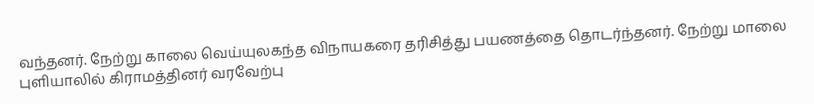வந்தனர். நேற்று காலை வெய்யுலகந்த விநாயகரை தரிசித்து பயணத்தை தொடர்ந்தனர். நேற்று மாலை புளியாலில் கிராமத்தினர் வரவேற்பு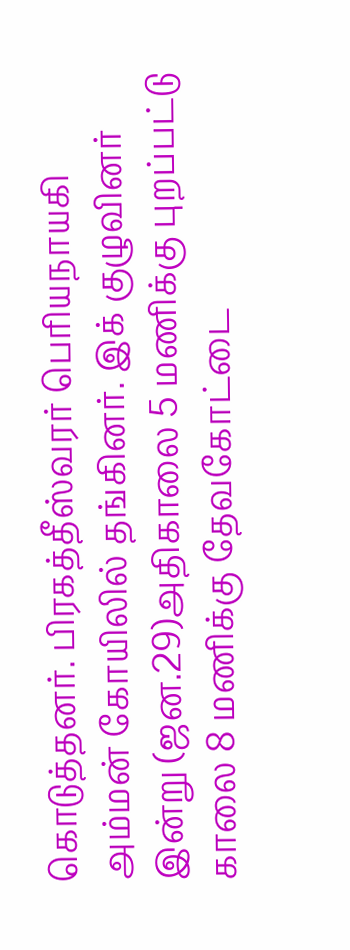கொடுத்தனர். பிரகத்தீஸ்வரர் பெரியநாயகி அம்மன் கோயிலில் தங்கினர். இக் குழுவினர் இன்று (ஜன.29)அதிகாலை 5 மணிக்கு புறப்பட்டு காலை 8 மணிக்கு தேவகோட்டை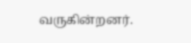வருகின்றனர்.